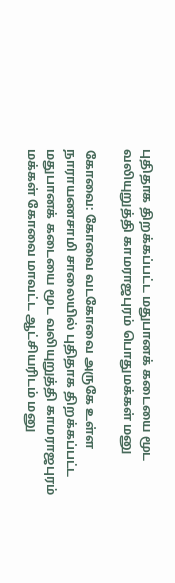புதிதாக திறக்கப்பட்ட மதுபானக் கடையை மூட வலியுறுத்தி காமராஜபுரம் பொதுமக்கள் மனு

கோவை: கோவை வடகோவை அருகே உள்ள நாராயணசாமி சாலையில் புதிதாக திறக்கப்பட்ட மதுபானக் கடையை மூட வலியுறுத்தி காமராஜபுரம் மக்கள் கோவை மாவட்ட ஆட்சியரிடம் மனு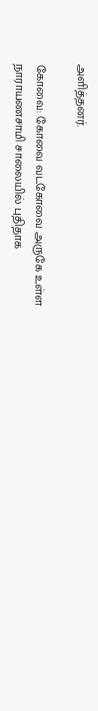அளித்தனர்.

கோவை: கோவை வடகோவை அருகே உள்ள நாராயணசாமி சாலையில் புதிதாக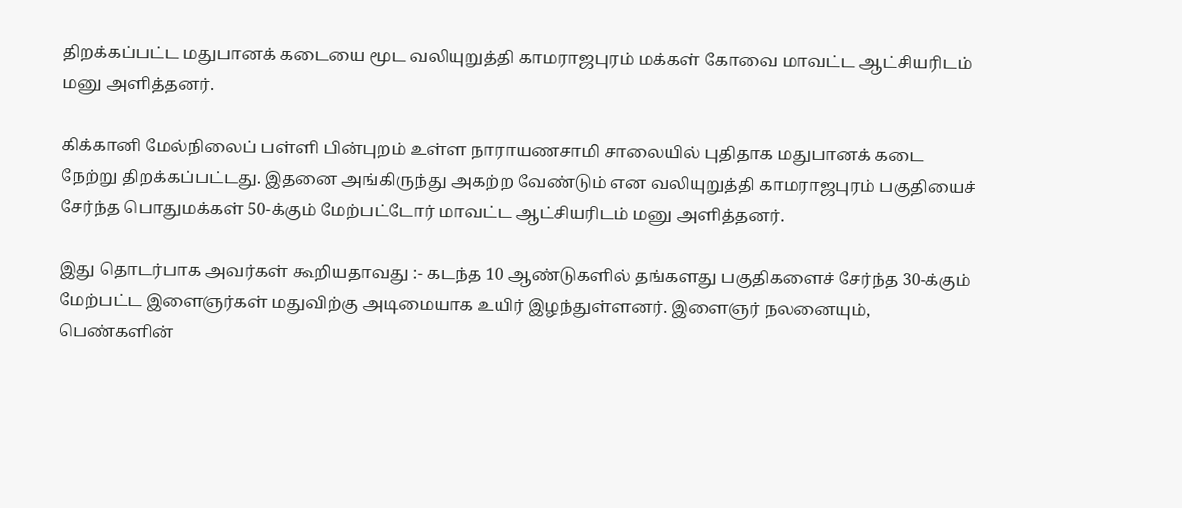திறக்கப்பட்ட மதுபானக் கடையை மூட வலியுறுத்தி காமராஜபுரம் மக்கள் கோவை மாவட்ட ஆட்சியரிடம் மனு அளித்தனர்.

கிக்கானி மேல்நிலைப் பள்ளி பின்புறம் உள்ள நாராயணசாமி சாலையில் புதிதாக மதுபானக் கடை நேற்று திறக்கப்பட்டது. இதனை அங்கிருந்து அகற்ற வேண்டும் என வலியுறுத்தி காமராஜபுரம் பகுதியைச் சேர்ந்த பொதுமக்கள் 50-க்கும் மேற்பட்டோர் மாவட்ட ஆட்சியரிடம் மனு அளித்தனர்.

இது தொடர்பாக அவர்கள் கூறியதாவது :- கடந்த 10 ஆண்டுகளில் தங்களது பகுதிகளைச் சேர்ந்த 30-க்கும் மேற்பட்ட இளைஞர்கள் மதுவிற்கு அடிமையாக உயிர் இழந்துள்ளனர். இளைஞர் நலனையும், பெண்களின்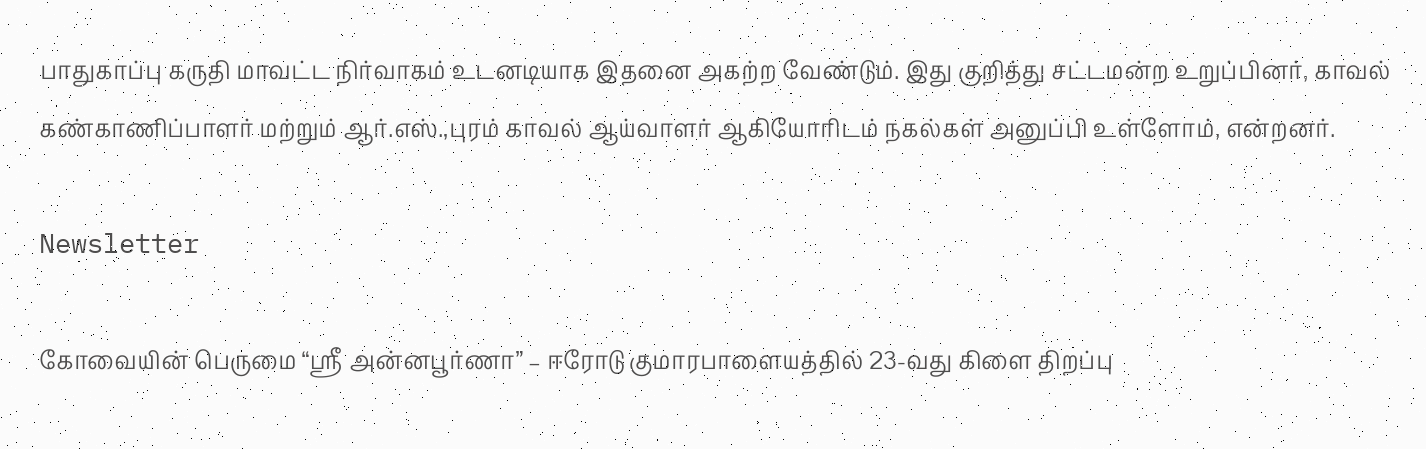பாதுகாப்பு கருதி மாவட்ட நிர்வாகம் உடனடியாக இதனை அகற்ற வேண்டும். இது குறித்து சட்டமன்ற உறுப்பினர், காவல் கண்காணிப்பாளர் மற்றும் ஆர்.எஸ்.,புரம் காவல் ஆய்வாளர் ஆகியோரிடம் நகல்கள் அனுப்பி உள்ளோம், என்றனர்.

Newsletter

கோவையின் பெருமை “ஸ்ரீ அன்னபூர்ணா” – ஈரோடு குமாரபாளையத்தில் 23-வது கிளை திறப்பு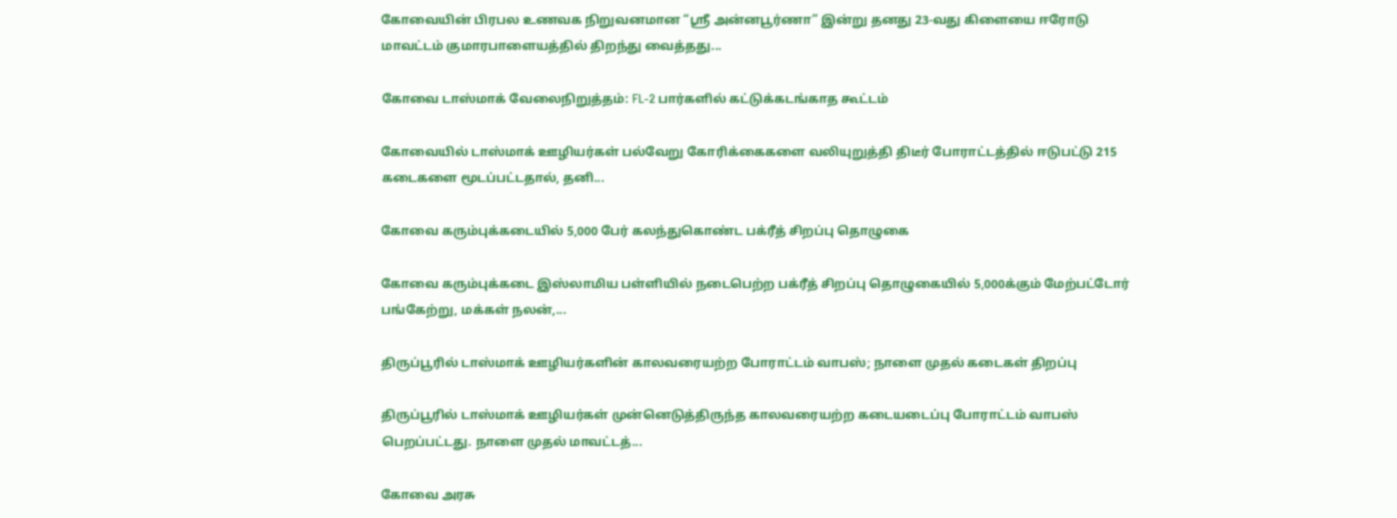கோவையின் பிரபல உணவக நிறுவனமான “ஸ்ரீ அன்னபூர்ணா” இன்று தனது 23-வது கிளையை ஈரோடு மாவட்டம் குமாரபாளையத்தில் திறந்து வைத்தது...

கோவை டாஸ்மாக் வேலைநிறுத்தம்: FL-2 பார்களில் கட்டுக்கடங்காத கூட்டம்

கோவையில் டாஸ்மாக் ஊழியர்கள் பல்வேறு கோரிக்கைகளை வலியுறுத்தி திடீர் போராட்டத்தில் ஈடுபட்டு 215 கடைகளை மூடப்பட்டதால், தனி...

கோவை கரும்புக்கடையில் 5,000 பேர் கலந்துகொண்ட பக்ரீத் சிறப்பு தொழுகை

கோவை கரும்புக்கடை இஸ்லாமிய பள்ளியில் நடைபெற்ற பக்ரீத் சிறப்பு தொழுகையில் 5,000க்கும் மேற்பட்டோர் பங்கேற்று, மக்கள் நலன்,...

திருப்பூரில் டாஸ்மாக் ஊழியர்களின் காலவரையற்ற போராட்டம் வாபஸ்; நாளை முதல் கடைகள் திறப்பு

திருப்பூரில் டாஸ்மாக் ஊழியர்கள் முன்னெடுத்திருந்த காலவரையற்ற கடையடைப்பு போராட்டம் வாபஸ் பெறப்பட்டது. நாளை முதல் மாவட்டத்...

கோவை அரசு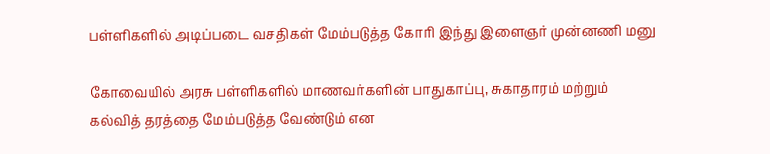பள்ளிகளில் அடிப்படை வசதிகள் மேம்படுத்த கோரி இந்து இளைஞர் முன்னணி மனு

கோவையில் அரசு பள்ளிகளில் மாணவர்களின் பாதுகாப்பு, சுகாதாரம் மற்றும் கல்வித் தரத்தை மேம்படுத்த வேண்டும் என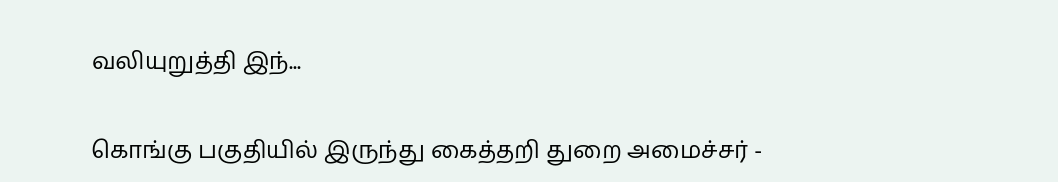வலியுறுத்தி இந்...

கொங்கு பகுதியில் இருந்து கைத்தறி துறை அமைச்சர் -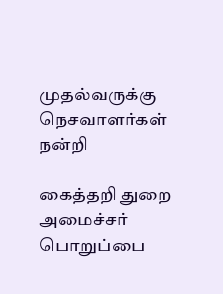முதல்வருக்கு நெசவாளர்கள் நன்றி

கைத்தறி துறை அமைச்சர் பொறுப்பை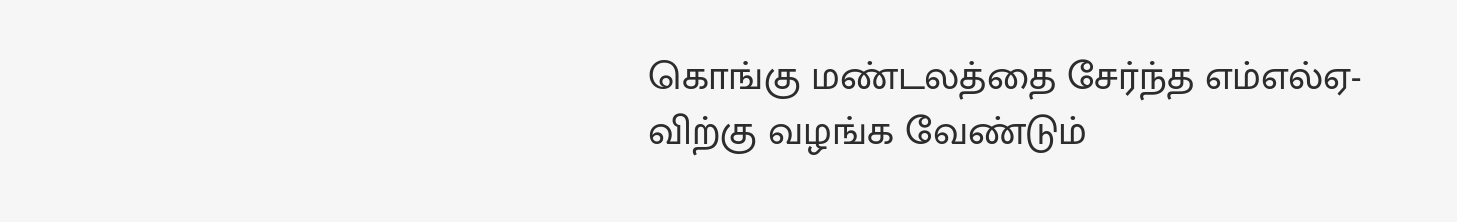கொங்கு மண்டலத்தை சேர்ந்த எம்எல்ஏ-விற்கு வழங்க வேண்டும்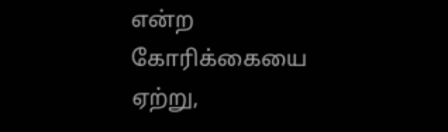என்ற கோரிக்கையை ஏற்று,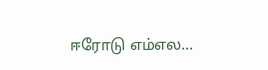ஈரோடு எம்எல...